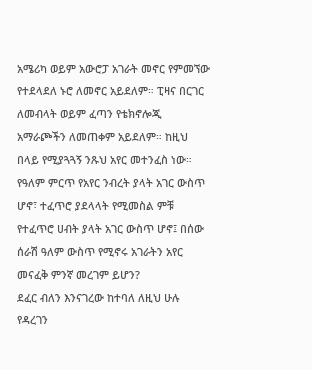አሜሪካ ወይም አውሮፓ አገራት መኖር የምመኘው የተደላደለ ኑሮ ለመኖር አይደለም። ፒዛና በርገር ለመብላት ወይም ፈጣን የቴክኖሎጂ አማራጮችን ለመጠቀም አይደለም። ከዚህ በላይ የሚያጓጓኝ ንጹህ አየር መተንፈስ ነው። የዓለም ምርጥ የአየር ንብረት ያላት አገር ውስጥ ሆኖ፣ ተፈጥሮ ያደላላት የሚመስል ምቹ የተፈጥሮ ሀብት ያላት አገር ውስጥ ሆኖ፤ በሰው ሰራሽ ዓለም ውስጥ የሚኖሩ አገራትን አየር መናፈቅ ምንኛ መረገም ይሆን?
ደፈር ብለን እንናገረው ከተባለ ለዚህ ሁሉ የዳረገን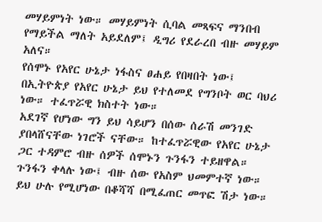መሃይምነት ነው። መሃይምነት ሲባል መጻፍና ማንበብ የማይችል ማለት አይደለም፤ ዲግሪ የደራረበ ብዙ መሃይም አለና።
የሰሞኑ የአየር ሁኔታ ነፋስና ፀሐይ የበዛበት ነው፤ በኢትዮጵያ የአየር ሁኔታ ይህ የተለመደ የግንቦት ወር ባህሪ ነው። ተፈጥሯዊ ክስተት ነው።
አደገኛ የሆነው ግን ይህ ሳይሆን በሰው ሰራሽ መንገድ ያበላሸናቸው ነገሮች ናቸው። ከተፈጥሯዊው የአየር ሁኔታ ጋር ተዳምሮ ብዙ ሰዎች ሰሞኑን ጉንፋን ተይዘዋል። ጉንፋን ቀላሉ ነው፤ ብዙ ሰው የአስም ህመምተኛ ነው። ይህ ሁሉ የሚሆነው በቆሻሻ በሚፈጠር መጥፎ ሽታ ነው።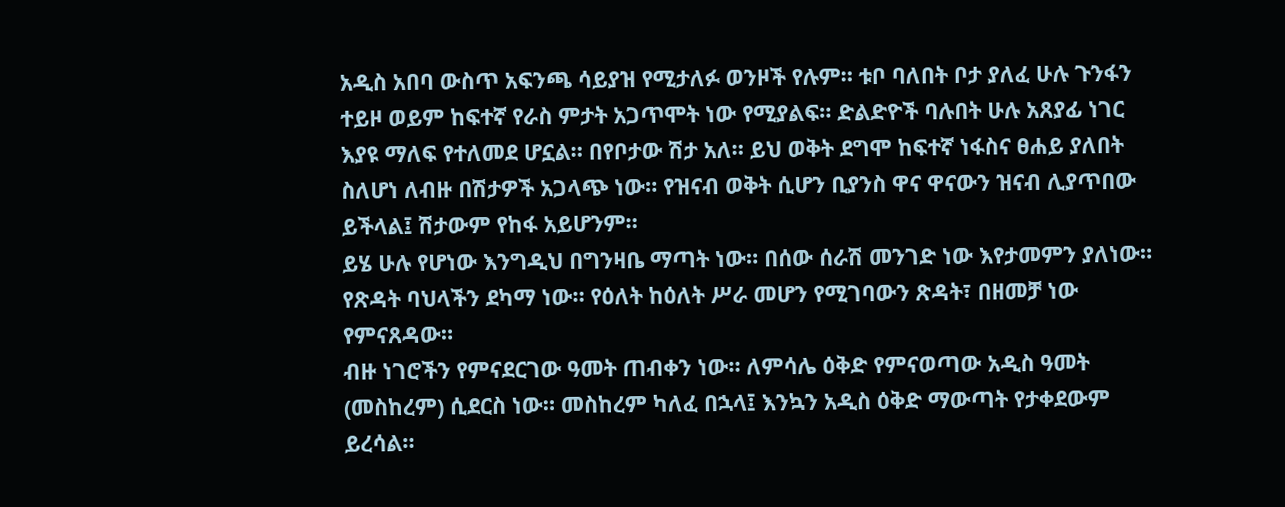አዲስ አበባ ውስጥ አፍንጫ ሳይያዝ የሚታለፉ ወንዞች የሉም። ቱቦ ባለበት ቦታ ያለፈ ሁሉ ጉንፋን ተይዞ ወይም ከፍተኛ የራስ ምታት አጋጥሞት ነው የሚያልፍ። ድልድዮች ባሉበት ሁሉ አጸያፊ ነገር እያዩ ማለፍ የተለመደ ሆኗል። በየቦታው ሽታ አለ። ይህ ወቅት ደግሞ ከፍተኛ ነፋስና ፀሐይ ያለበት ስለሆነ ለብዙ በሽታዎች አጋላጭ ነው። የዝናብ ወቅት ሲሆን ቢያንስ ዋና ዋናውን ዝናብ ሊያጥበው ይችላል፤ ሽታውም የከፋ አይሆንም።
ይሄ ሁሉ የሆነው እንግዲህ በግንዛቤ ማጣት ነው። በሰው ሰራሽ መንገድ ነው እየታመምን ያለነው። የጽዳት ባህላችን ደካማ ነው። የዕለት ከዕለት ሥራ መሆን የሚገባውን ጽዳት፣ በዘመቻ ነው የምናጸዳው።
ብዙ ነገሮችን የምናደርገው ዓመት ጠብቀን ነው። ለምሳሌ ዕቅድ የምናወጣው አዲስ ዓመት (መስከረም) ሲደርስ ነው። መስከረም ካለፈ በኋላ፤ እንኳን አዲስ ዕቅድ ማውጣት የታቀደውም ይረሳል።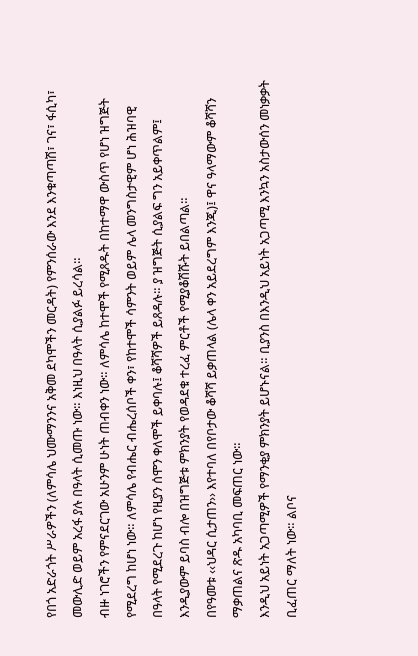የበጎ አድራጎት ሥራዎችን (ለምሳሌ ህሙማንንና አቅመ ደካሞችን መርዳት) የምንሰራው እንደ እንቁጣጣሽ፣ ገና፣ ፋሲካ፣ መውሊድ ወይም አረፋ ያሉ በዓላት ሲመጡ ነው። እነዚህ በዓላት ሲያልፉ ይረሳል።
ብዙ ነገሮችን የምናደርገው አሁንም ሁነት ጠብቀን ነው። ለምሳሌ ከተሞች የሚጸዱት በከተማዋ ውስጥ የሆነ ዝግጅት የሚደረግ ከሆነ ነው። ለምሳሌ የብሔር ብሔረሰቦች ቀን፣ የከተሞች ሳምንት ወይም ሌላ መንግስታዊም ሆነ ሕዝባዊ በዓላት የሚደረጉ ከሆነ የዚያን ሰሞን ቀለሞች ይቀባሉ፤ ቆሻሻዎች ይጸዳሉ። ያ ዝግጅት ሲያልፍ ግን አይቀጥልም፤ እንዲያውም ይባስ ብሎ በዝግጅቱ ምክንያት የወዳደቁ ተረፈ ምርቶች የሚያቆሽሹት ይበልጣል።
በየዓመቱ ‹‹ህዳር ሲታጠን›› እየተባለ በየቦታው ቆሻሻ ይቃጠላል (ሌላ ቀን አይደረግም እንጂ)፤ ዋና ዓላማውም ቆሻሻን ማቃጠልና ጽዱ አካባቢ መፍጠር ነው።
እንዲህ አይነት አጋጣሚዎች የማንቂያ ምክንያት ይሆኑናል። ቢያንስ በእንዲህ አይነት አጋጣሚ እንኳን አስታውሰን መነቃቃት ቢፈጠር ማለት ነው። ልቦና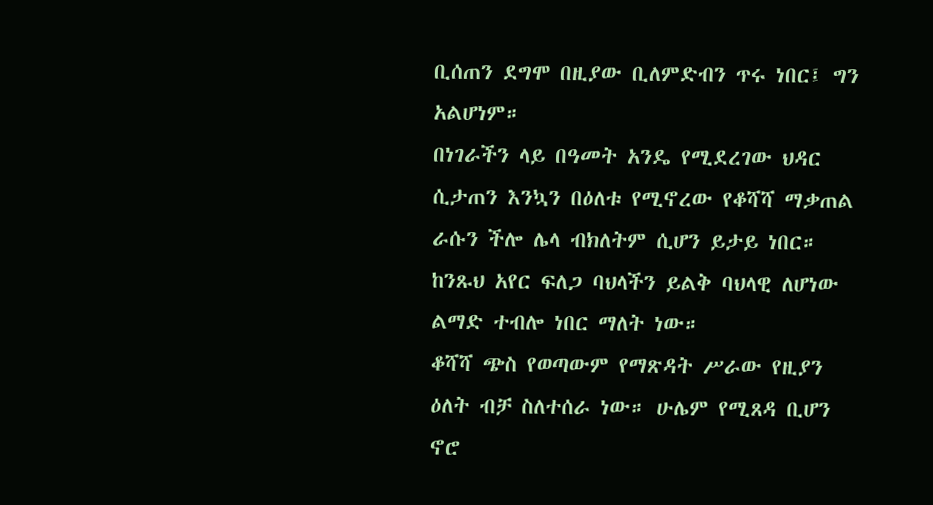ቢሰጠን ደግሞ በዚያው ቢለምድብን ጥሩ ነበር፤ ግን አልሆነም።
በነገራችን ላይ በዓመት አንዴ የሚደረገው ህዳር ሲታጠን እንኳን በዕለቱ የሚኖረው የቆሻሻ ማቃጠል ራሱን ችሎ ሌላ ብክለትም ሲሆን ይታይ ነበር። ከንጹህ አየር ፍለጋ ባህላችን ይልቅ ባህላዊ ለሆነው ልማድ ተብሎ ነበር ማለት ነው።
ቆሻሻ ጭስ የወጣውም የማጽዳት ሥራው የዚያን ዕለት ብቻ ስለተሰራ ነው። ሁሌም የሚጸዳ ቢሆን ኖሮ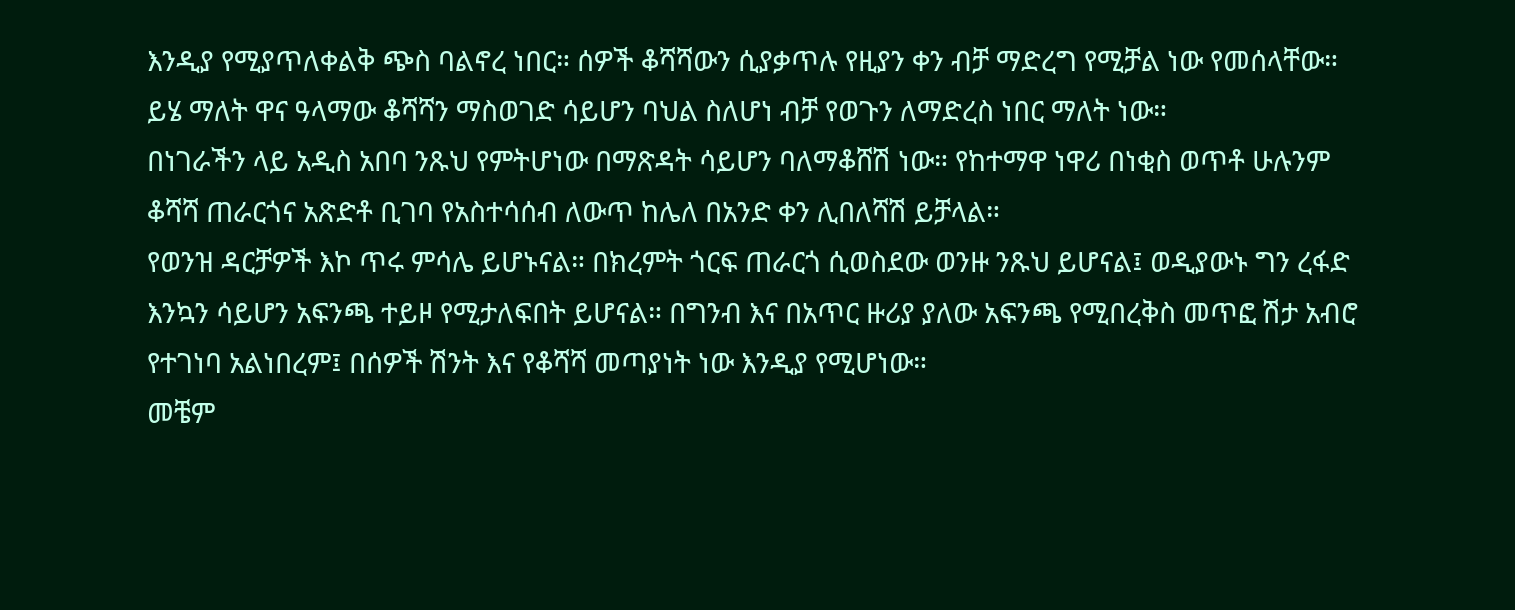እንዲያ የሚያጥለቀልቅ ጭስ ባልኖረ ነበር። ሰዎች ቆሻሻውን ሲያቃጥሉ የዚያን ቀን ብቻ ማድረግ የሚቻል ነው የመሰላቸው። ይሄ ማለት ዋና ዓላማው ቆሻሻን ማስወገድ ሳይሆን ባህል ስለሆነ ብቻ የወጉን ለማድረስ ነበር ማለት ነው።
በነገራችን ላይ አዲስ አበባ ንጹህ የምትሆነው በማጽዳት ሳይሆን ባለማቆሸሽ ነው። የከተማዋ ነዋሪ በነቂስ ወጥቶ ሁሉንም ቆሻሻ ጠራርጎና አጽድቶ ቢገባ የአስተሳሰብ ለውጥ ከሌለ በአንድ ቀን ሊበለሻሽ ይቻላል።
የወንዝ ዳርቻዎች እኮ ጥሩ ምሳሌ ይሆኑናል። በክረምት ጎርፍ ጠራርጎ ሲወስደው ወንዙ ንጹህ ይሆናል፤ ወዲያውኑ ግን ረፋድ እንኳን ሳይሆን አፍንጫ ተይዞ የሚታለፍበት ይሆናል። በግንብ እና በአጥር ዙሪያ ያለው አፍንጫ የሚበረቅስ መጥፎ ሽታ አብሮ የተገነባ አልነበረም፤ በሰዎች ሽንት እና የቆሻሻ መጣያነት ነው እንዲያ የሚሆነው።
መቼም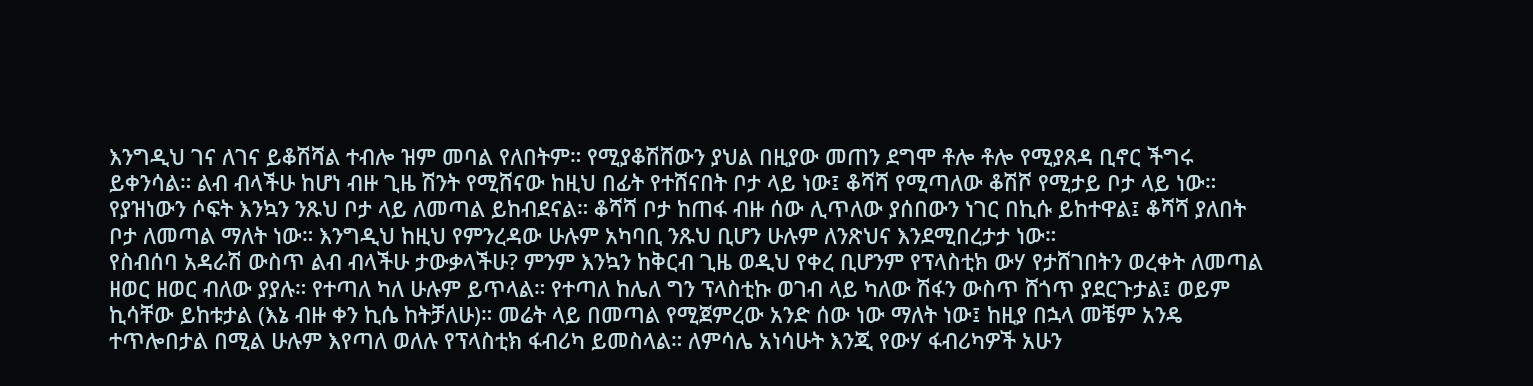እንግዲህ ገና ለገና ይቆሽሻል ተብሎ ዝም መባል የለበትም። የሚያቆሽሸውን ያህል በዚያው መጠን ደግሞ ቶሎ ቶሎ የሚያጸዳ ቢኖር ችግሩ ይቀንሳል። ልብ ብላችሁ ከሆነ ብዙ ጊዜ ሽንት የሚሸናው ከዚህ በፊት የተሸናበት ቦታ ላይ ነው፤ ቆሻሻ የሚጣለው ቆሽሾ የሚታይ ቦታ ላይ ነው። የያዝነውን ሶፍት እንኳን ንጹህ ቦታ ላይ ለመጣል ይከብደናል። ቆሻሻ ቦታ ከጠፋ ብዙ ሰው ሊጥለው ያሰበውን ነገር በኪሱ ይከተዋል፤ ቆሻሻ ያለበት ቦታ ለመጣል ማለት ነው። እንግዲህ ከዚህ የምንረዳው ሁሉም አካባቢ ንጹህ ቢሆን ሁሉም ለንጽህና እንደሚበረታታ ነው።
የስብሰባ አዳራሽ ውስጥ ልብ ብላችሁ ታውቃላችሁ? ምንም እንኳን ከቅርብ ጊዜ ወዲህ የቀረ ቢሆንም የፕላስቲክ ውሃ የታሸገበትን ወረቀት ለመጣል ዘወር ዘወር ብለው ያያሉ። የተጣለ ካለ ሁሉም ይጥላል። የተጣለ ከሌለ ግን ፕላስቲኩ ወገብ ላይ ካለው ሽፋን ውስጥ ሸጎጥ ያደርጉታል፤ ወይም ኪሳቸው ይከቱታል (እኔ ብዙ ቀን ኪሴ ከትቻለሁ)። መሬት ላይ በመጣል የሚጀምረው አንድ ሰው ነው ማለት ነው፤ ከዚያ በኋላ መቼም አንዴ ተጥሎበታል በሚል ሁሉም እየጣለ ወለሉ የፕላስቲክ ፋብሪካ ይመስላል። ለምሳሌ አነሳሁት እንጂ የውሃ ፋብሪካዎች አሁን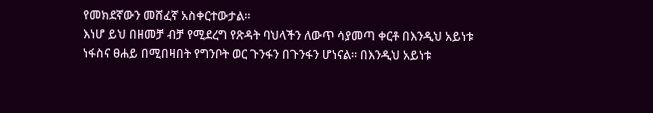የመክደኛውን መሸፈኛ አስቀርተውታል።
እነሆ ይህ በዘመቻ ብቻ የሚደረግ የጽዳት ባህላችን ለውጥ ሳያመጣ ቀርቶ በእንዲህ አይነቱ ነፋስና ፀሐይ በሚበዛበት የግንቦት ወር ጉንፋን በጉንፋን ሆነናል። በእንዲህ አይነቱ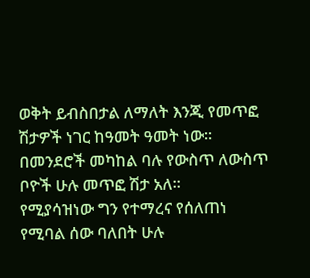ወቅት ይብስበታል ለማለት እንጂ የመጥፎ ሽታዎች ነገር ከዓመት ዓመት ነው። በመንደሮች መካከል ባሉ የውስጥ ለውስጥ ቦዮች ሁሉ መጥፎ ሽታ አለ።
የሚያሳዝነው ግን የተማረና የሰለጠነ የሚባል ሰው ባለበት ሁሉ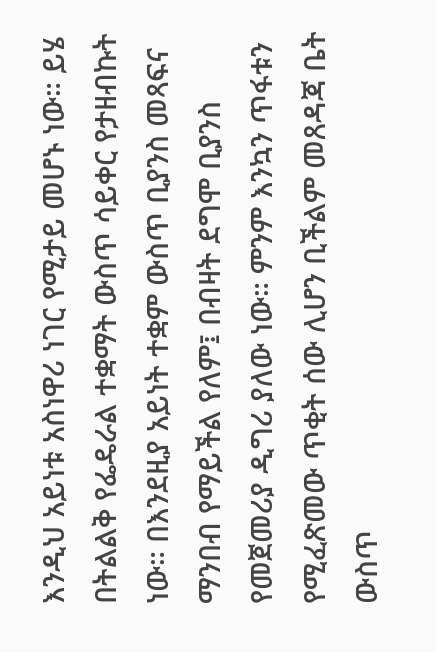እንዲህ አይነቱ አስነዋሪ ነገር የሚታይ መሆኑ ነው። ይሄ በትልልቅ የፌዴራል ተቋማት ውስጥ ሳይቀር የታዘብኩት ነው። በእንደዚያ አይነት ተቋም ውስጥ ቢያንስ መጻፍና ማንበብ የማይችል የለም፤ በብዛት ደግሞ ቢያንስ የመጀመሪያ ዲግሪ ያለው ነው። ምንም እንኳን ጥፋቱን የሚፈጽመው ጥቂት ሰው ሊሆን ቢችልም መጸዳጃ ቤት ውስጥ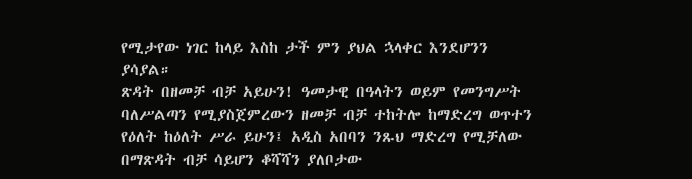የሚታየው ነገር ከላይ እስከ ታች ምን ያህል ኋላቀር እንደሆንን ያሳያል።
ጽዳት በዘመቻ ብቻ አይሁን! ዓመታዊ በዓላትን ወይም የመንግሥት ባለሥልጣን የሚያስጀምረውን ዘመቻ ብቻ ተከትሎ ከማድረግ ወጥተን የዕለት ከዕለት ሥራ ይሁን፤ አዲስ አበባን ንጹህ ማድረግ የሚቻለው በማጽዳት ብቻ ሳይሆን ቆሻሻን ያለቦታው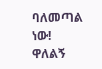ባለመጣል ነው!
ዋለልኝ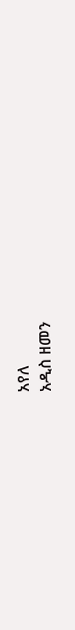አየለ
አዲስ ዘመን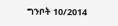ግንቦት 10/2014